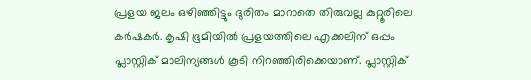പ്രളയ ജലം ഒഴിഞ്ഞിട്ടും ദുരിതം മാറാതെ തിരുവല്ല കുറ്റൂരിലെ കർഷകർ. കൃഷി ഭൂമിയിൽ പ്രളയത്തിലെ എക്കലിന് ഒപ്പം പ്ലാസ്റ്റിക് മാലിന്യങ്ങൾ കൂടി നിറഞ്ഞിരിക്കെയാണ്. പ്ലാസ്റ്റിക്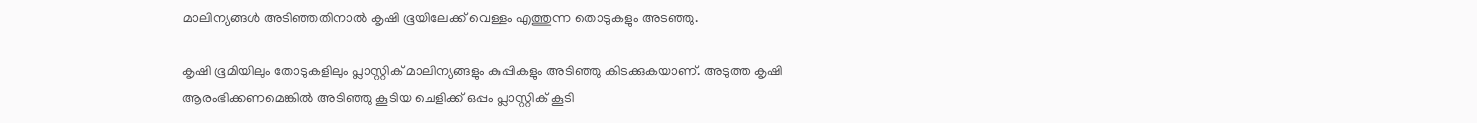മാലിന്യങ്ങൾ അടിഞ്ഞതിനാൽ കൃഷി ഭൂയിലേക്ക് വെള്ളം എത്തുന്ന തൊടുകളും അടഞ്ഞു.

കൃഷി ഭൂമിയിലും തോടുകളിലും പ്ലാസ്റ്റിക് മാലിന്യങ്ങളും കുപ്പികളും അടിഞ്ഞു കിടക്കുകയാണ്. അടുത്ത കൃഷി ആരംഭിക്കണമെങ്കിൽ അടിഞ്ഞു കൂടിയ ചെളിക്ക് ഒപ്പം പ്ലാസ്റ്റിക് കൂടി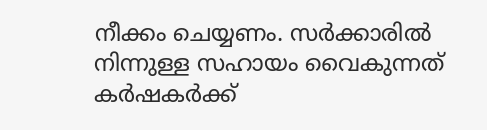നീക്കം ചെയ്യണം. സർക്കാരിൽ നിന്നുള്ള സഹായം വൈകുന്നത് കർഷകർക്ക്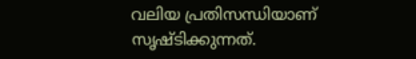വലിയ പ്രതിസന്ധിയാണ് സൃഷ്ടിക്കുന്നത്.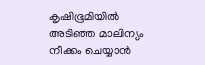കൃഷിഭൂമിയിൽ അടിഞ്ഞ മാലിന്യം നീക്കം ചെയ്യാൻ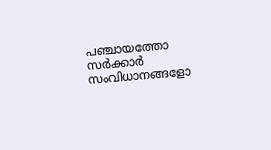പഞ്ചായത്തോ സർക്കാർ സംവിധാനങ്ങളോ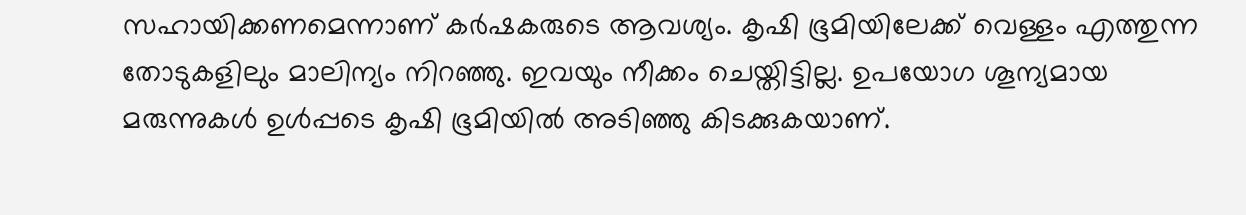സഹായിക്കണമെന്നാണ് കർഷകരുടെ ആവശ്യം. കൃഷി ഭൂമിയിലേക്ക് വെള്ളം എത്തുന്ന തോടുകളിലും മാലിന്യം നിറഞ്ഞു. ഇവയും നീക്കം ചെയ്തിട്ടില്ല. ഉപയോഗ ശൂന്യമായ മരുന്നുകൾ ഉൾപ്പടെ കൃഷി ഭൂമിയിൽ അടിഞ്ഞു കിടക്കുകയാണ്.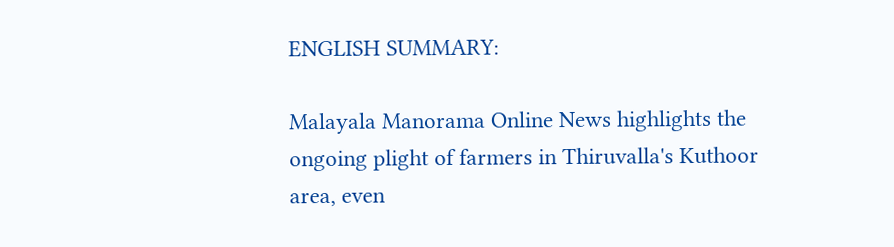ENGLISH SUMMARY:

Malayala Manorama Online News highlights the ongoing plight of farmers in Thiruvalla's Kuthoor area, even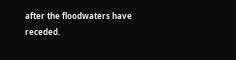after the floodwaters have receded.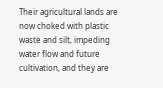Their agricultural lands are now choked with plastic waste and silt, impeding water flow and future cultivation, and they are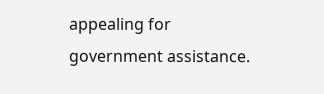appealing for government assistance.